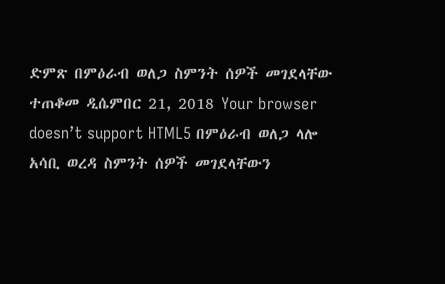ድምጽ በምዕራብ ወለጋ ስምንት ሰዎች መገደላቸው ተጠቆመ ዲሴምበር 21, 2018 Your browser doesn’t support HTML5 በምዕራብ ወለጋ ላሎ አሳቢ ወረዳ ስምንት ሰዎች መገደላቸውን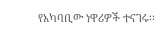የአካባቢው ነዋሪዎች ተናገሩ፡፡